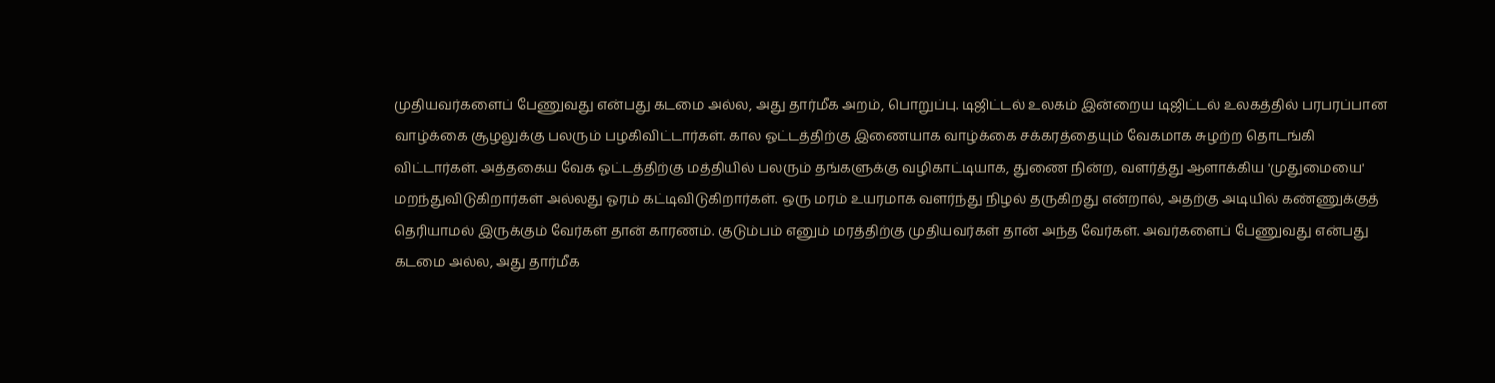முதியவர்களைப் பேணுவது என்பது கடமை அல்ல, அது தார்மீக அறம், பொறுப்பு. டிஜிட்டல் உலகம் இன்றைய டிஜிட்டல் உலகத்தில் பரபரப்பான வாழ்க்கை சூழலுக்கு பலரும் பழகிவிட்டார்கள். கால ஓட்டத்திற்கு இணையாக வாழ்க்கை சக்கரத்தையும் வேகமாக சுழற்ற தொடங்கி விட்டார்கள். அத்தகைய வேக ஓட்டத்திற்கு மத்தியில் பலரும் தங்களுக்கு வழிகாட்டியாக, துணை நின்ற, வளர்த்து ஆளாக்கிய 'முதுமையை' மறந்துவிடுகிறார்கள் அல்லது ஓரம் கட்டிவிடுகிறார்கள். ஒரு மரம் உயரமாக வளர்ந்து நிழல் தருகிறது என்றால், அதற்கு அடியில் கண்ணுக்குத் தெரியாமல் இருக்கும் வேர்கள் தான் காரணம். குடும்பம் எனும் மரத்திற்கு முதியவர்கள் தான் அந்த வேர்கள். அவர்களைப் பேணுவது என்பது கடமை அல்ல, அது தார்மீக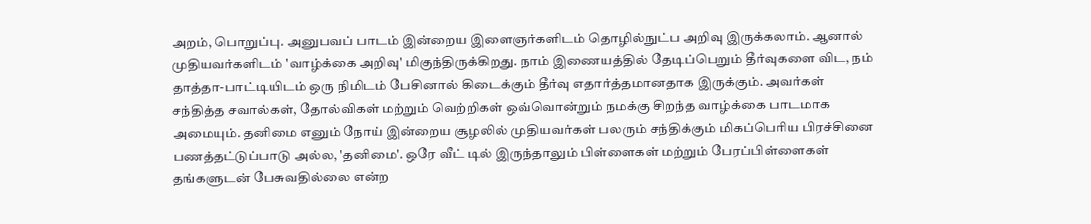அறம், பொறுப்பு. அனுபவப் பாடம் இன்றைய இளைஞர்களிடம் தொழில்நுட்ப அறிவு இருக்கலாம். ஆனால் முதியவர்களிடம் 'வாழ்க்கை அறிவு' மிகுந்திருக்கிறது. நாம் இணையத்தில் தேடிப்பெறும் தீர்வுகளை விட, நம் தாத்தா-பாட்டியிடம் ஒரு நிமிடம் பேசினால் கிடைக்கும் தீர்வு எதார்த்தமானதாக இருக்கும். அவர்கள் சந்தித்த சவால்கள், தோல்விகள் மற்றும் வெற்றிகள் ஒவ்வொன்றும் நமக்கு சிறந்த வாழ்க்கை பாடமாக அமையும். தனிமை எனும் நோய் இன்றைய சூழலில் முதியவர்கள் பலரும் சந்திக்கும் மிகப்பெரிய பிரச்சினை பணத்தட்டுப்பாடு அல்ல, 'தனிமை'. ஒரே வீட் டில் இருந்தாலும் பிள்ளைகள் மற்றும் பேரப்பிள்ளைகள் தங்களுடன் பேசுவதில்லை என்ற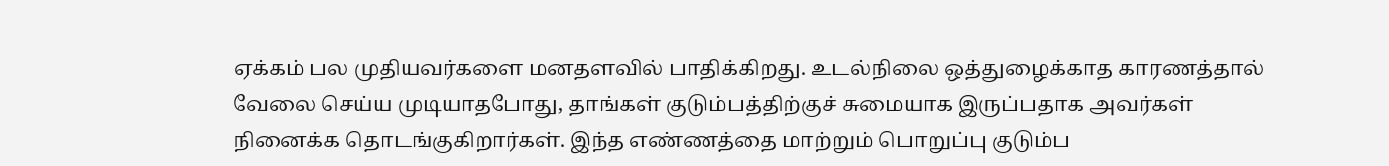ஏக்கம் பல முதியவர்களை மனதளவில் பாதிக்கிறது. உடல்நிலை ஒத்துழைக்காத காரணத்தால் வேலை செய்ய முடியாதபோது, தாங்கள் குடும்பத்திற்குச் சுமையாக இருப்பதாக அவர்கள் நினைக்க தொடங்குகிறார்கள். இந்த எண்ணத்தை மாற்றும் பொறுப்பு குடும்ப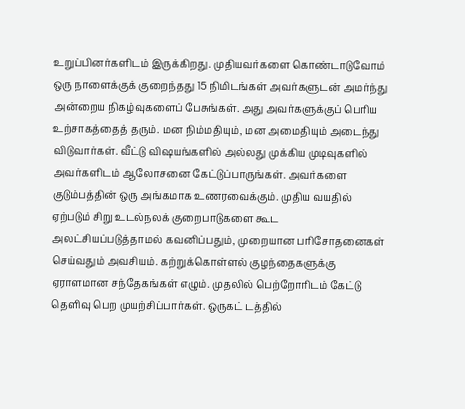உறுப்பினர்களிடம் இருக்கிறது. முதியவர்களை கொண்டாடுவோம் ஒரு நாளைக்குக் குறைந்தது 15 நிமிடங்கள் அவர்களுடன் அமர்ந்து அன்றைய நிகழ்வுகளைப் பேசுங்கள். அது அவர்களுக்குப் பெரிய உற்சாகத்தைத் தரும். மன நிம்மதியும், மன அமைதியும் அடைந்து விடுவார்கள். வீட்டு விஷயங்களில் அல்லது முக்கிய முடிவுகளில் அவர்களிடம் ஆலோசனை கேட்டுப்பாருங்கள். அவர்களை குடும்பத்தின் ஒரு அங்கமாக உணரவைக்கும். முதிய வயதில் ஏற்படும் சிறு உடல்நலக் குறைபாடுகளை கூட அலட்சியப்படுத்தாமல் கவனிப்பதும், முறையான பரிசோதனைகள் செய்வதும் அவசியம். கற்றுக்கொள்ளல் குழந்தைகளுக்கு ஏராளமான சந்தேகங்கள் எழும். முதலில் பெற்றோரிடம் கேட்டு தெளிவு பெற முயற்சிப்பார்கள். ஒருகட் டத்தில்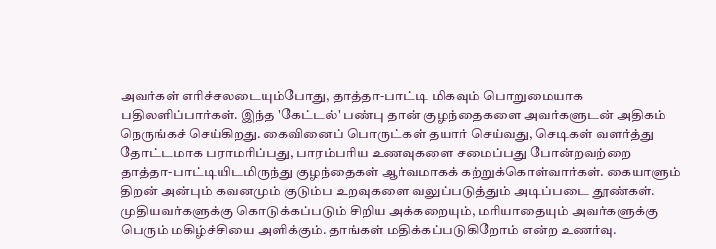அவர்கள் எரிச்சலடையும்போது, தாத்தா-பாட்டி மிகவும் பொறுமையாக பதிலளிப்பார்கள். இந்த 'கேட்டல்' பண்பு தான் குழந்தைகளை அவர்களுடன் அதிகம் நெருங்கச் செய்கிறது. கைவினைப் பொருட்கள் தயார் செய்வது, செடிகள் வளர்த்து தோட்டமாக பராமரிப்பது, பாரம்பரிய உணவுகளை சமைப்பது போன்றவற்றை தாத்தா-பாட்டியிடமிருந்து குழந்தைகள் ஆர்வமாகக் கற்றுக்கொள்வார்கள். கையாளும் திறன் அன்பும் கவனமும் குடும்ப உறவுகளை வலுப்படுத்தும் அடிப்படை தூண்கள். முதியவர்களுக்கு கொடுக்கப்படும் சிறிய அக்கறையும், மரியாதையும் அவர்களுக்கு பெரும் மகிழ்ச்சியை அளிக்கும். தாங்கள் மதிக்கப்படுகிறோம் என்ற உணர்வு.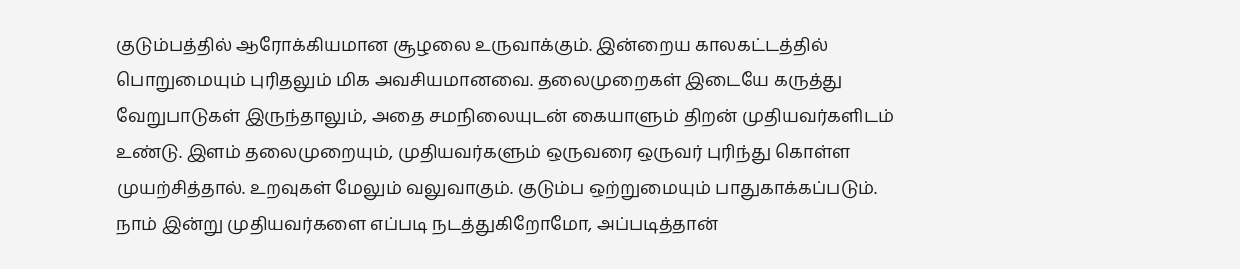குடும்பத்தில் ஆரோக்கியமான சூழலை உருவாக்கும். இன்றைய காலகட்டத்தில் பொறுமையும் புரிதலும் மிக அவசியமானவை. தலைமுறைகள் இடையே கருத்து வேறுபாடுகள் இருந்தாலும், அதை சமநிலையுடன் கையாளும் திறன் முதியவர்களிடம் உண்டு. இளம் தலைமுறையும், முதியவர்களும் ஒருவரை ஒருவர் புரிந்து கொள்ள முயற்சித்தால். உறவுகள் மேலும் வலுவாகும். குடும்ப ஒற்றுமையும் பாதுகாக்கப்படும். நாம் இன்று முதியவர்களை எப்படி நடத்துகிறோமோ, அப்படித்தான்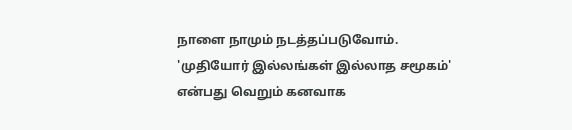நாளை நாமும் நடத்தப்படுவோம். 'முதியோர் இல்லங்கள் இல்லாத சமூகம்' என்பது வெறும் கனவாக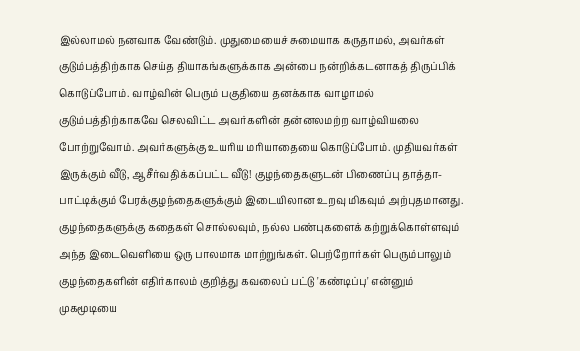இல்லாமல் நனவாக வேண்டும். முதுமையைச் சுமையாக கருதாமல், அவர்கள் குடும்பத்திற்காக செய்த தியாகங்களுக்காக அன்பை நன்றிக்கடனாகத் திருப்பிக் கொடுப்போம். வாழ்வின் பெரும் பகுதியை தனக்காக வாழாமல் குடும்பத்திற்காகவே செலவிட்ட அவர்களின் தன்னலமற்ற வாழ்வியலை போற்றுவோம். அவர்களுக்கு உயரிய மரியாதையை கொடுப்போம். முதியவர்கள் இருக்கும் வீடு, ஆசீர்வதிக்கப்பட்ட வீடு! குழந்தைகளுடன் பிணைப்பு தாத்தா-பாட்டிக்கும் பேரக்குழந்தைகளுக்கும் இடையிலான உறவு மிகவும் அற்புதமானது. குழந்தைகளுக்கு கதைகள் சொல்லவும், நல்ல பண்புகளைக் கற்றுக்கொள்ளவும் அந்த இடைவெளியை ஒரு பாலமாக மாற்றுங்கள். பெற்றோர்கள் பெரும்பாலும் குழந்தைகளின் எதிர்காலம் குறித்து கவலைப் பட்டு 'கண்டிப்பு' என்னும் முகமூடியை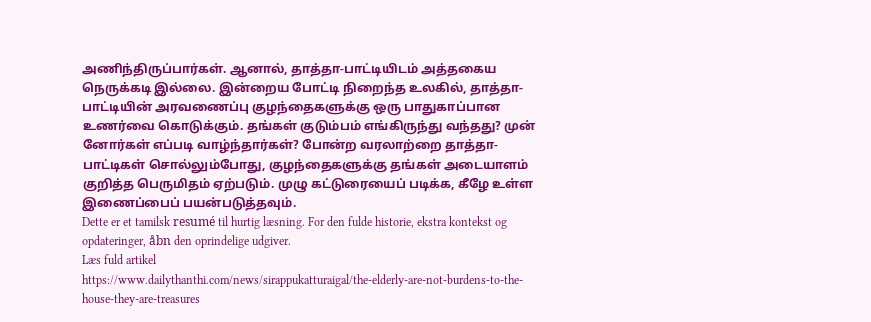அணிந்திருப்பார்கள். ஆனால், தாத்தா-பாட்டியிடம் அத்தகைய நெருக்கடி இல்லை. இன்றைய போட்டி நிறைந்த உலகில், தாத்தா-பாட்டியின் அரவணைப்பு குழந்தைகளுக்கு ஒரு பாதுகாப்பான உணர்வை கொடுக்கும். தங்கள் குடும்பம் எங்கிருந்து வந்தது? முன் னோர்கள் எப்படி வாழ்ந்தார்கள்? போன்ற வரலாற்றை தாத்தா-பாட்டிகள் சொல்லும்போது, குழந்தைகளுக்கு தங்கள் அடையாளம் குறித்த பெருமிதம் ஏற்படும். முழு கட்டுரையைப் படிக்க, கீழே உள்ள இணைப்பைப் பயன்படுத்தவும்.
Dette er et tamilsk resumé til hurtig læsning. For den fulde historie, ekstra kontekst og opdateringer, åbn den oprindelige udgiver.
Læs fuld artikel
https://www.dailythanthi.com/news/sirappukatturaigal/the-elderly-are-not-burdens-to-the-house-they-are-treasures